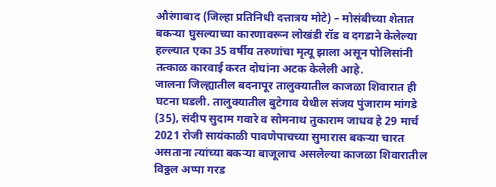औरंगाबाद (जिल्हा प्रतिनिधी दत्तात्रय मोटे) – मोसंबीच्या शेतात बकऱ्या घुसल्याच्या कारणावरून लोखंडी रॉड व दगडाने केलेल्या हल्ल्यात एका 35 वर्षीय तरुणांचा मृत्यू झाला असून पोलिसांनी तत्काळ कारवाई करत दोघांना अटक केलेली आहे.
जालना जिल्ह्यातील बदनापूर तालुक्यातील काजळा शिवारात ही घटना घडली. तालुक्यातील बुटेगाव येथील संजय पुंजाराम मांगडे (35), संदीप सुदाम गवारे व सोमनाथ तुकाराम जाधव हे 29 मार्च 2021 रोजी सायंकाळी पावणेपाचच्या सुमारास बकऱ्या चारत असताना त्यांच्या बकऱ्या बाजूलाच असलेल्या काजळा शिवारातील विठ्ठल अप्पा गरड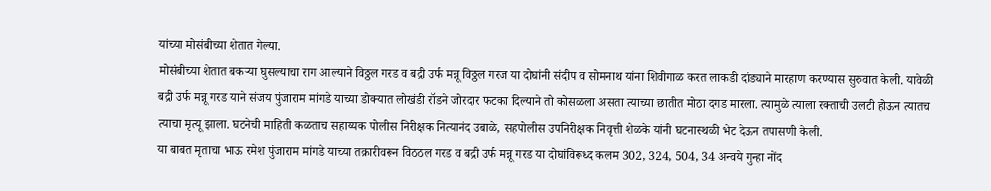यांच्या मोसंबीच्या शेतात गेल्या.
मोसंबीच्या शेतात बकऱ्या घुसल्याचा राग आल्याने विठ्ठल गरड व बद्री उर्फ मन्नू विठ्ठल गरज या दोघांनी संदीप व सोमनाथ यांना शिवीगाळ करत लाकडी दांड्याने मारहाण करण्यास सुरुवात केली. यावेळी बद्री उर्फ मन्नू गरड याने संजय पुंजाराम मांगडे याच्या डोक्यात लोखंडी रॉडने जोरदार फटका दिल्याने तो कोसळला असता त्याच्या छातीत मोठा दगड मारला. त्यामुळे त्याला रक्ताची उलटी होऊन त्यातच त्याचा मृत्यू झाला. घटनेची माहिती कळताच सहाय्यक पोलीस निरीक्षक नित्यानंद उबाळे, सहपोलीस उपनिरीक्षक निवृत्ती शेळके यांनी घटनास्थळी भेट देऊन तपासणी केली.
या बाबत मृताचा भाऊ रमेश पुंजाराम मांगडे याच्या तक्रारीवरून विठठल गरड व बद्री उर्फ मन्नू गरड या दोघांविरूध्द कलम 302, 324, 504, 34 अन्वये गुन्हा नोंद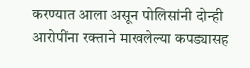करण्यात आला असून पोलिसांनी दोन्ही आरोपींना रक्ताने माखलेल्या कपड्यासह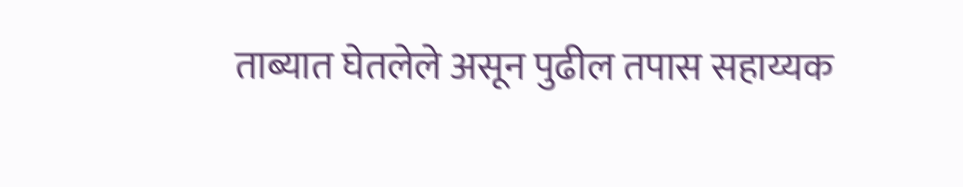ताब्यात घेतलेले असून पुढील तपास सहाय्यक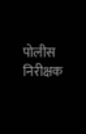पोलीस निरीक्षक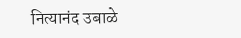नित्यानंद उबाळे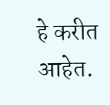हे करीत आहेत.